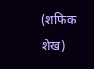(शफिक शेख)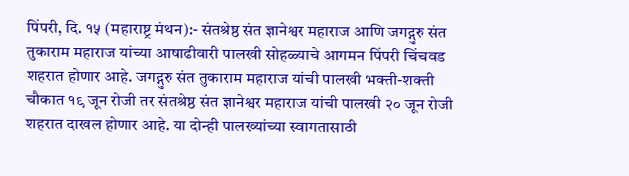पिंपरी, दि. १५ (महाराष्ट्र मंथन):- संतश्रेष्ठ संत ज्ञानेश्वर महाराज आणि जगद्गुरु संत तुकाराम महाराज यांच्या आषाढीवारी पालखी सोहळ्याचे आगमन पिंपरी चिंचवड शहरात होणार आहे. जगद्गुरु संत तुकाराम महाराज यांची पालखी भक्ती-शक्ती चौकात १९ जून रोजी तर संतश्रेष्ठ संत ज्ञानेश्वर महाराज यांची पालखी २० जून रोजी शहरात दाखल होणार आहे. या दोन्ही पालख्यांच्या स्वागतासाठी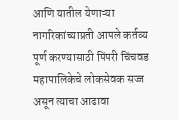आणि यातील येणाऱ्या नागरिकांच्याप्रती आपले कर्तव्य पूर्ण करण्यासाठी पिंपरी चिंचवड महापालिकेचे लोकसेवक सज्ज असून त्याचा आढावा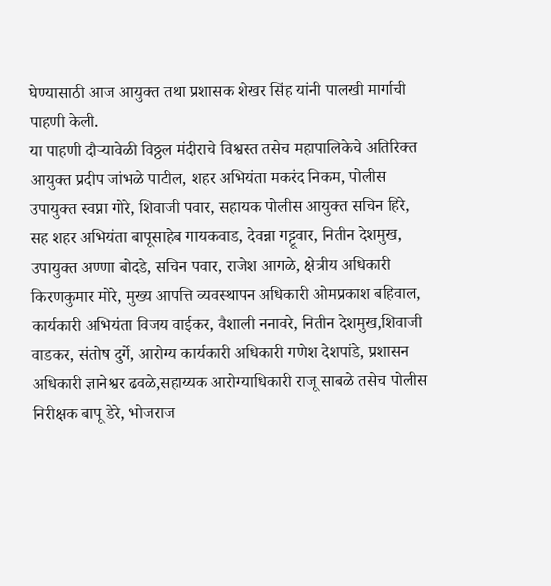घेण्यासाठी आज आयुक्त तथा प्रशासक शेखर सिंह यांनी पालखी मार्गाची पाहणी केली.
या पाहणी दौऱ्यावेळी विठ्ठल मंदीराचे विश्वस्त तसेच महापालिकेचे अतिरिक्त आयुक्त प्रदीप जांभळे पाटील, शहर अभियंता मकरंद निकम, पोलीस उपायुक्त स्वप्ना गोरे, शिवाजी पवार, सहायक पोलीस आयुक्त सचिन हिरे, सह शहर अभियंता बापूसाहेब गायकवाड, देवन्ना गट्टूवार, नितीन देशमुख, उपायुक्त अण्णा बोदडे, सचिन पवार, राजेश आगळे, क्षेत्रीय अधिकारी किरणकुमार मोरे, मुख्य आपत्ति व्यवस्थापन अधिकारी ओमप्रकाश बहिवाल, कार्यकारी अभियंता विजय वाईकर, वैशाली ननावरे, नितीन देशमुख,शिवाजी वाडकर, संतोष दुर्गे, आरोग्य कार्यकारी अधिकारी गणेश देशपांडे, प्रशासन अधिकारी ज्ञानेश्वर ढवळे,सहाय्यक आरोग्याधिकारी राजू साबळे तसेच पोलीस निरीक्षक बापू डेरे, भोजराज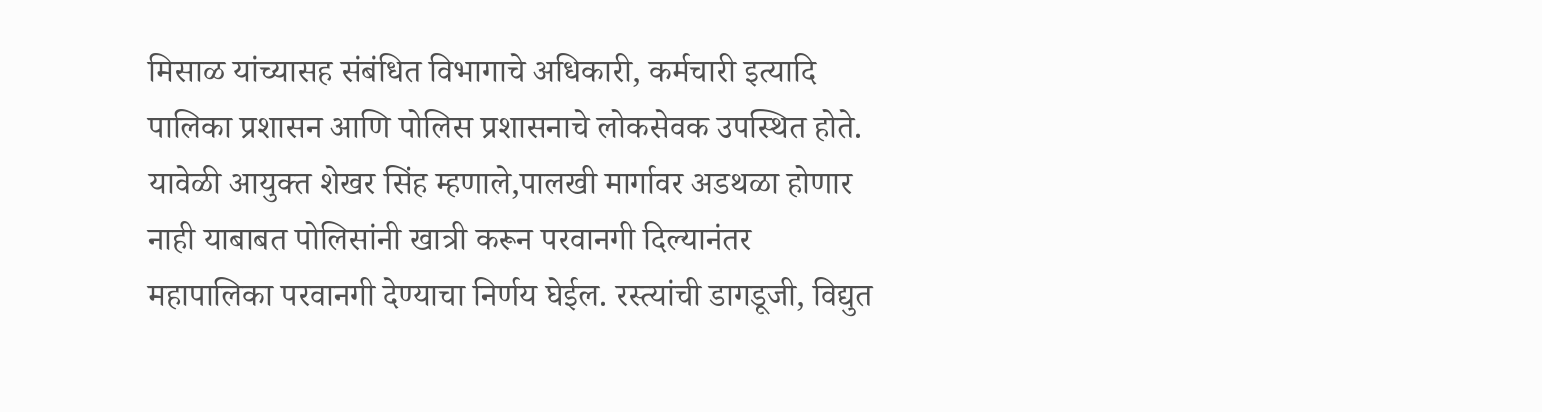मिसाळ यांच्यासह संबंधित विभागाचे अधिकारी, कर्मचारी इत्यादि पालिका प्रशासन आणि पोलिस प्रशासनाचे लोकसेवक उपस्थित होते.
यावेळी आयुक्त शेखर सिंह म्हणाले,पालखी मार्गावर अडथळा होणार नाही याबाबत पोलिसांनी खात्री करून परवानगी दिल्यानंतर महापालिका परवानगी देण्याचा निर्णय घेईल. रस्त्यांची डागडूजी, विद्युत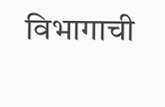विभागाची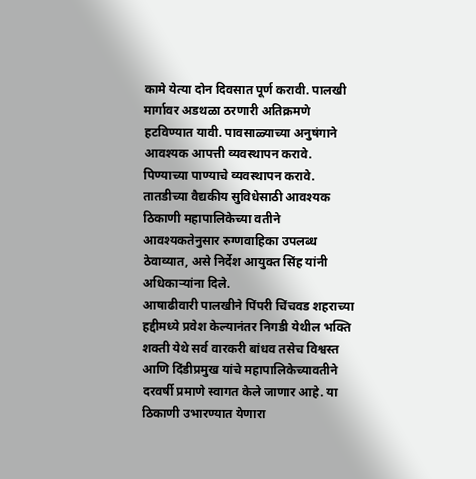कामे येत्या दोन दिवसात पूर्ण करावी. पालखी मार्गावर अडथळा ठरणारी अतिक्रमणे हटविण्यात यावी. पावसाळ्याच्या अनुषंगाने आवश्यक आपत्ती व्यवस्थापन करावे. पिण्याच्या पाण्याचे व्यवस्थापन करावे. तातडीच्या वैद्यकीय सुविधेसाठी आवश्यक ठिकाणी महापालिकेच्या वतीने आवश्यकतेनुसार रुग्णवाहिका उपलब्ध ठेवाव्यात, असे निर्देश आयुक्त सिंह यांनी अधिकाऱ्यांना दिले.
आषाढीवारी पालखीने पिंपरी चिंचवड शहराच्या हद्दीमध्ये प्रवेश केल्यानंतर निगडी येथील भक्ति शक्ती येथे सर्व वारकरी बांधव तसेच विश्वस्त आणि दिंडीप्रमुख यांचे महापालिकेच्यावतीने दरवर्षी प्रमाणे स्वागत केले जाणार आहे. या ठिकाणी उभारण्यात येणारा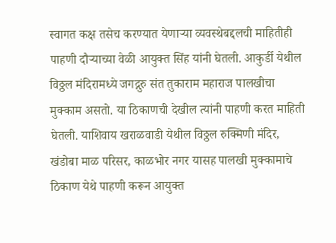स्वागत कक्ष तसेच करण्यात येणाऱ्या व्यवस्थेबद्दलची माहितीही पाहणी दौऱ्याच्या वेळी आयुक्त सिंह यांनी घेतली. आकुर्डी येथील विठ्ठल मंदिरामध्ये जगद्गुरु संत तुकाराम महाराज पालखीचा मुक्काम असतो. या ठिकाणची देखील त्यांनी पाहणी करत माहिती घेतली. याशिवाय खराळवाडी येथील विठ्ठल रुक्मिणी मंदिर, खंडोबा माळ परिसर, काळभोर नगर यासह पालखी मुक्कामाचे ठिकाण येथे पाहणी करून आयुक्त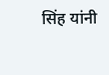सिंह यांनी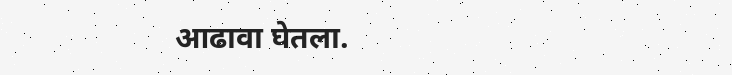आढावा घेतला.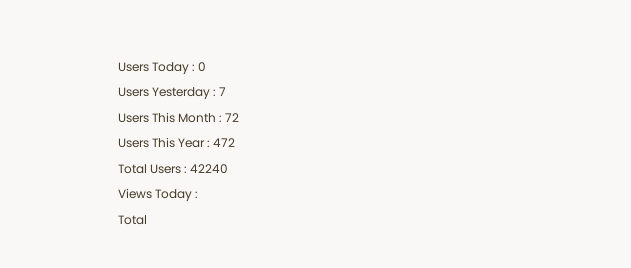Users Today : 0
Users Yesterday : 7
Users This Month : 72
Users This Year : 472
Total Users : 42240
Views Today :
Total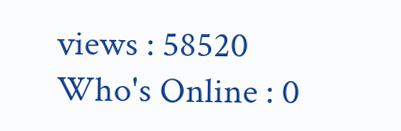views : 58520
Who's Online : 0